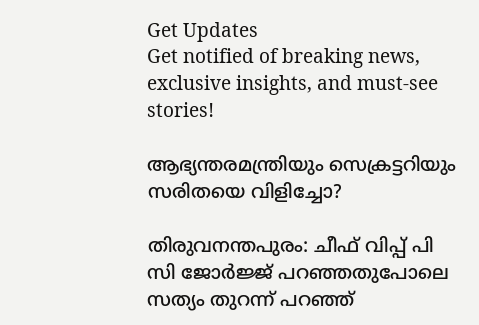Get Updates
Get notified of breaking news, exclusive insights, and must-see stories!

ആഭ്യന്തരമന്ത്രിയും സെക്രട്ടറിയും സരിതയെ വിളിച്ചോ?

തിരുവനന്തപുരം: ചീഫ് വിപ്പ് പി സി ജോര്‍ജ്ജ് പറഞ്ഞതുപോലെ സത്യം തുറന്ന് പറഞ്ഞ്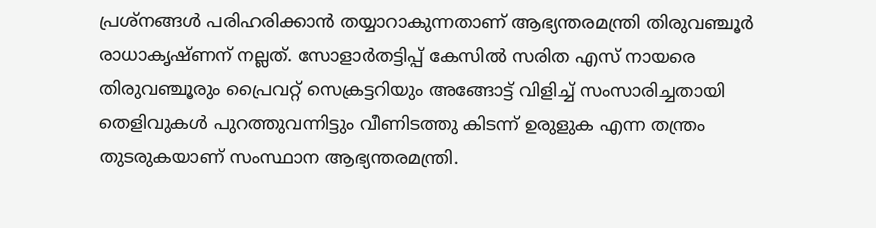പ്രശ്‌നങ്ങള്‍ പരിഹരിക്കാന്‍ തയ്യാറാകുന്നതാണ് ആഭ്യന്തരമന്ത്രി തിരുവഞ്ചൂര്‍ രാധാകൃഷ്ണന് നല്ലത്. സോളാര്‍തട്ടിപ്പ് കേസില്‍ സരിത എസ് നായരെ തിരുവഞ്ചൂരും പ്രൈവറ്റ് സെക്രട്ടറിയും അങ്ങോട്ട് വിളിച്ച് സംസാരിച്ചതായി തെളിവുകള്‍ പുറത്തുവന്നിട്ടും വീണിടത്തു കിടന്ന് ഉരുളുക എന്ന തന്ത്രം തുടരുകയാണ് സംസ്ഥാന ആഭ്യന്തരമന്ത്രി.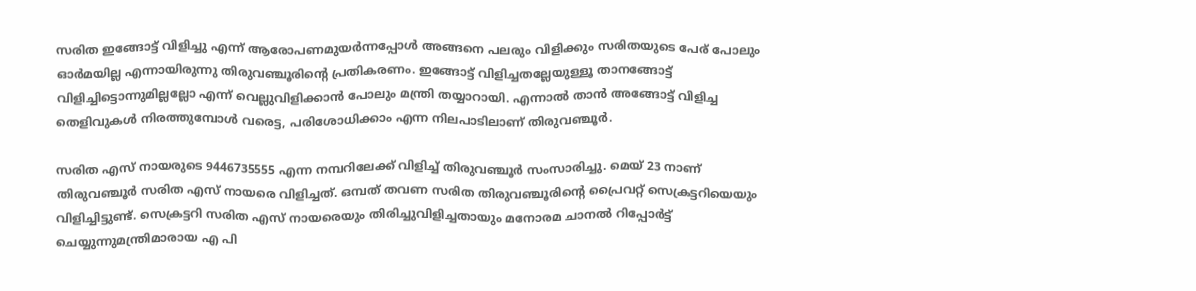സരിത ഇങ്ങോട്ട് വിളിച്ചു എന്ന് ആരോപണമുയര്‍ന്നപ്പോള്‍ അങ്ങനെ പലരും വിളിക്കും സരിതയുടെ പേര് പോലും ഓര്‍മയില്ല എന്നായിരുന്നു തിരുവഞ്ചൂരിന്റെ പ്രതികരണം. ഇങ്ങോട്ട് വിളിച്ചതല്ലേയുള്ളൂ താനങ്ങോട്ട് വിളിച്ചിട്ടൊന്നുമില്ലല്ലോ എന്ന് വെല്ലുവിളിക്കാന്‍ പോലും മന്ത്രി തയ്യാറായി. എന്നാല്‍ താന്‍ അങ്ങോട്ട് വിളിച്ച തെളിവുകള്‍ നിരത്തുമ്പോള്‍ വരെട്ട, പരിശോധിക്കാം എന്ന നിലപാടിലാണ് തിരുവഞ്ചൂര്‍.

സരിത എസ് നായരുടെ 9446735555 എന്ന നമ്പറിലേക്ക് വിളിച്ച് തിരുവഞ്ചൂര്‍ സംസാരിച്ചു. മെയ് 23 നാണ് തിരുവഞ്ചൂര്‍ സരിത എസ് നായരെ വിളിച്ചത്. ഒമ്പത് തവണ സരിത തിരുവഞ്ചൂരിന്റെ പ്രൈവറ്റ് സെക്രട്ടറിയെയും വിളിച്ചിട്ടുണ്ട്. സെക്രട്ടറി സരിത എസ് നായരെയും തിരിച്ചുവിളിച്ചതായും മനോരമ ചാനല്‍ റിപ്പോര്‍ട്ട് ചെയ്യുന്നുമന്ത്രിമാരായ എ പി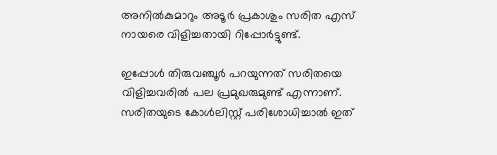അനില്‍കുമാറും അടൂര്‍ പ്രകാശും സരിത എസ് നായരെ വിളിച്ചതായി റിപ്പോര്‍ട്ടുണ്ട്.

ഇപ്പോള്‍ തിരുവഞ്ചൂര്‍ പറയുന്നത് സരിതയെ വിളിച്ചവരില്‍ പല പ്രമുഖരുമുണ്ട് എന്നാണ്. സരിതയുടെ കോള്‍ലിസ്റ്റ് പരിശോധിച്ചാല്‍ ഇത്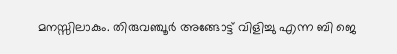മനസ്സിലാകും. തിരുവഞ്ചൂര്‍ അങ്ങോട്ട് വിളിച്ചു എന്ന ബി ജെ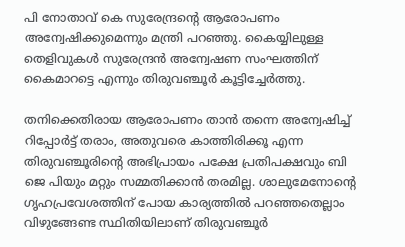പി നോതാവ് കെ സുരേന്ദ്രന്റെ ആരോപണം അന്വേഷിക്കുമെന്നും മന്ത്രി പറഞ്ഞു. കൈയ്യിലുള്ള തെളിവുകള്‍ സുരേന്ദ്രന്‍ അന്വേഷണ സംഘത്തിന് കൈമാറട്ടെ എന്നും തിരുവഞ്ചൂര്‍ കൂട്ടിച്ചേര്‍ത്തു.

തനിക്കെതിരായ ആരോപണം താന്‍ തന്നെ അന്വേഷിച്ച് റിപ്പോര്‍ട്ട് തരാം, അതുവരെ കാത്തിരിക്കൂ എന്ന തിരുവഞ്ചൂരിന്റെ അഭിപ്രായം പക്ഷേ പ്രതിപക്ഷവും ബി ജെ പിയും മറ്റും സമ്മതിക്കാന്‍ തരമില്ല. ശാലുമേനോന്റെ ഗൃഹപ്രവേശത്തിന് പോയ കാര്യത്തില്‍ പറഞ്ഞതെല്ലാം വിഴുങ്ങേണ്ട സ്ഥിതിയിലാണ് തിരുവഞ്ചൂര്‍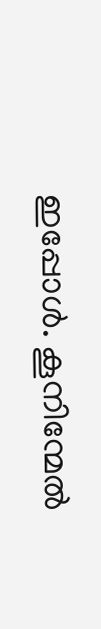ഇപ്പോള്‍. കൂനിന്മേല്‍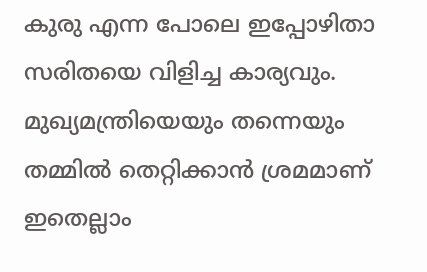കുരു എന്ന പോലെ ഇപ്പോഴിതാ സരിതയെ വിളിച്ച കാര്യവും. മുഖ്യമന്ത്രിയെയും തന്നെയും തമ്മില്‍ തെറ്റിക്കാന്‍ ശ്രമമാണ് ഇതെല്ലാം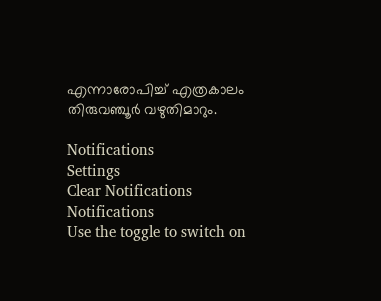എന്നാരോപിച്ച് എത്രകാലം തിരുവഞ്ചൂര്‍ വഴുതിമാറും.

Notifications
Settings
Clear Notifications
Notifications
Use the toggle to switch on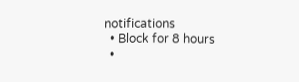notifications
  • Block for 8 hours
  •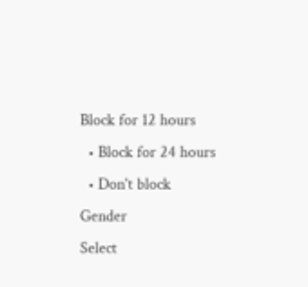Block for 12 hours
  • Block for 24 hours
  • Don't block
Gender
Select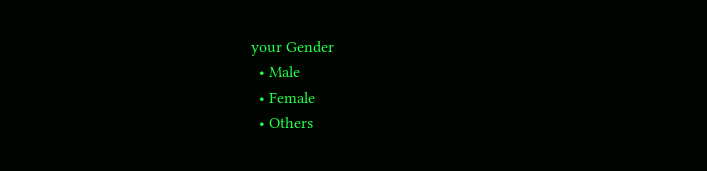your Gender
  • Male
  • Female
  • Others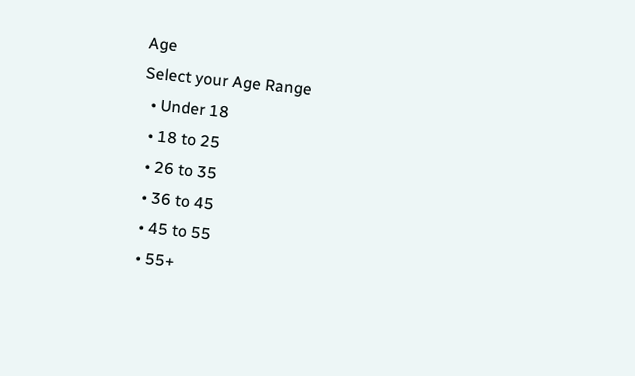Age
Select your Age Range
  • Under 18
  • 18 to 25
  • 26 to 35
  • 36 to 45
  • 45 to 55
  • 55+